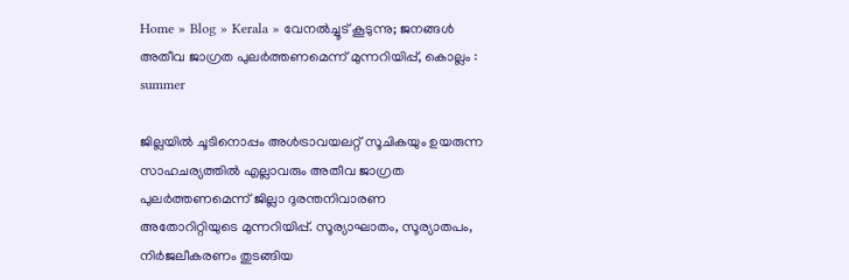Home » Blog » Kerala » വേനൽച്ചൂട് കൂടുന്നു; ജനങ്ങള്‍ അതീവ ജാഗ്രത പുലര്‍ത്തണമെന്ന് മുന്നറിയിപ്പ്, കൊല്ലം :
summer

ജില്ലയില്‍ ചൂടിനൊപ്പം അള്‍ട്രാവയലറ്റ് സൂചികയും ഉയരുന്ന സാഹചര്യത്തില്‍ എല്ലാവരും അതീവ ജാഗ്രത പുലര്‍ത്തണമെന്ന് ജില്ലാ ദുരന്തനിവാരണ അതോറിറ്റിയുടെ മുന്നറിയിപ്പ്. സൂര്യാഘാതം, സൂര്യാതപം, നിര്‍ജലീകരണം തുടങ്ങിയ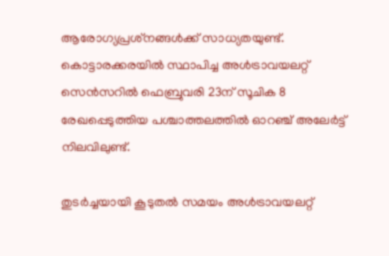ആരോഗ്യപ്രശ്‌നങ്ങള്‍ക്ക് സാധ്യതയുണ്ട്. കൊട്ടാരക്കരയില്‍ സ്ഥാപിച്ച അള്‍ട്രാവയലറ്റ് സെന്‍സറില്‍ ഫെബ്രുവരി 23ന് സൂചിക 8 രേഖപ്പെടുത്തിയ പശ്ചാത്തലത്തില്‍ ഓറഞ്ച് അലേര്‍ട്ട് നിലവിലുണ്ട്.

തുടര്‍ച്ചയായി കൂടുതല്‍ സമയം അള്‍ട്രാവയലറ്റ്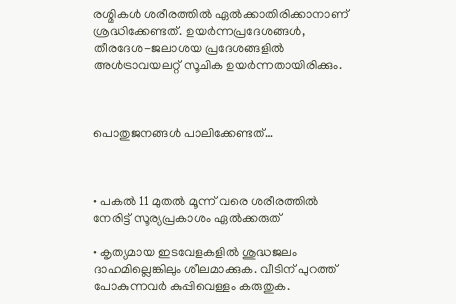രശ്മികള്‍ ശരീരത്തില്‍ ഏല്‍ക്കാതിരിക്കാനാണ് ശ്രദ്ധിക്കേണ്ടത്. ഉയര്‍ന്നപ്രദേശങ്ങള്‍, തീരദേശ-ജലാശയ പ്രദേശങ്ങളില്‍ അള്‍ട്രാവയലറ്റ് സൂചിക ഉയര്‍ന്നതായിരിക്കും.



പൊതുജനങ്ങള്‍ പാലിക്കേണ്ടത്…



• പകല്‍ 11 മുതല്‍ മൂന്ന് വരെ ശരീരത്തില്‍ നേരിട്ട് സൂര്യപ്രകാശം ഏല്‍ക്കരുത്

• കൃത്യമായ ഇടവേളകളില്‍ ശുദ്ധജലം ദാഹമില്ലെങ്കിലും ശീലമാക്കുക. വീടിന് പുറത്ത് പോകുന്നവര്‍ കുപ്പിവെള്ളം കരുതുക.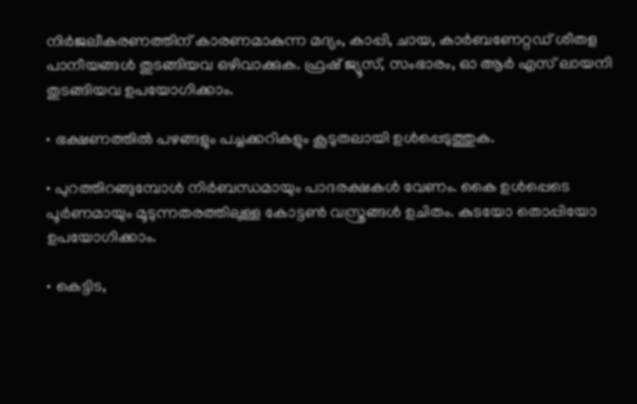നിര്‍ജലീകരണത്തിന് കാരണമാകുന്ന മദ്യം, കാപ്പി, ചായ, കാര്‍ബണേറ്റഡ് ശീതള പാനീയങ്ങള്‍ തുടങ്ങിയവ ഒഴിവാക്കുക. ഫ്രഷ് ജ്യൂസ്, സംഭാരം, ഓ ആര്‍ എസ് ലായനി തുടങ്ങിയവ ഉപയോഗിക്കാം.

• ഭക്ഷണത്തില്‍ പഴങ്ങളും പച്ചക്കറികളും കൂടുതലായി ഉള്‍പ്പെടുത്തുക.

• പുറത്തിറങ്ങുമ്പോള്‍ നിര്‍ബന്ധമായും പാദരക്ഷകള്‍ വേണം. കൈ ഉള്‍പ്പെടെ പൂര്‍ണമായും മൂടുന്നതരത്തിലുള്ള കോട്ടണ്‍ വസ്ത്രങ്ങള്‍ ഉചിതം. കുടയോ തൊപ്പിയോ ഉപയോഗിക്കാം.

• കെട്ടിട,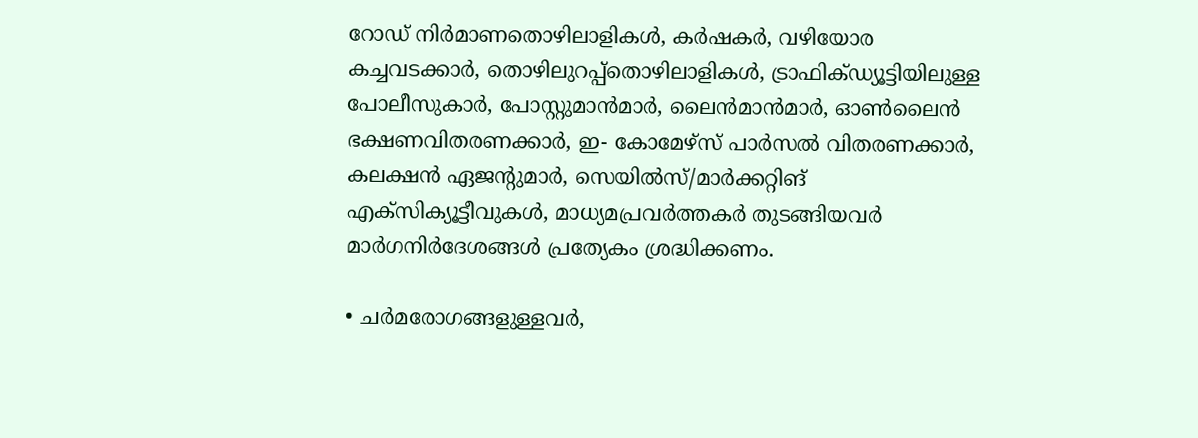റോഡ് നിര്‍മാണതൊഴിലാളികള്‍, കര്‍ഷകര്‍, വഴിയോര കച്ചവടക്കാര്‍, തൊഴിലുറപ്പ്‌തൊഴിലാളികള്‍, ട്രാഫിക്ഡ്യൂട്ടിയിലുള്ള പോലീസുകാര്‍, പോസ്റ്റുമാന്‍മാര്‍, ലൈന്‍മാന്‍മാര്‍, ഓണ്‍ലൈന്‍ ഭക്ഷണവിതരണക്കാര്‍, ഇ- കോമേഴ്സ് പാര്‍സല്‍ വിതരണക്കാര്‍, കലക്ഷന്‍ ഏജന്റുമാര്‍, സെയില്‍സ്/മാര്‍ക്കറ്റിങ് എക്‌സിക്യൂട്ടീവുകള്‍, മാധ്യമപ്രവര്‍ത്തകര്‍ തുടങ്ങിയവര്‍ മാര്‍ഗനിര്‍ദേശങ്ങള്‍ പ്രത്യേകം ശ്രദ്ധിക്കണം.

• ചര്‍മരോഗങ്ങളുള്ളവര്‍,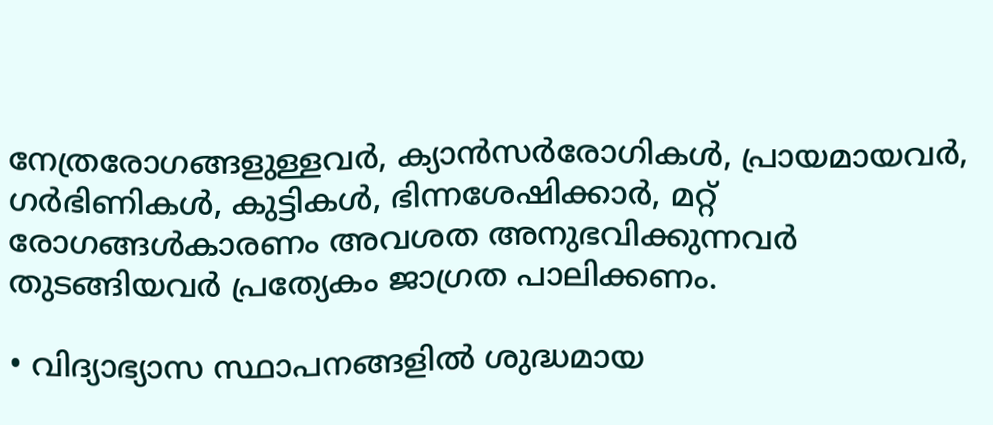നേത്രരോഗങ്ങളുള്ളവര്‍, ക്യാന്‍സര്‍രോഗികള്‍, പ്രായമായവര്‍, ഗര്‍ഭിണികള്‍, കുട്ടികള്‍, ഭിന്നശേഷിക്കാര്‍, മറ്റ് രോഗങ്ങള്‍കാരണം അവശത അനുഭവിക്കുന്നവര്‍ തുടങ്ങിയവര്‍ പ്രത്യേകം ജാഗ്രത പാലിക്കണം.

• വിദ്യാഭ്യാസ സ്ഥാപനങ്ങളില്‍ ശുദ്ധമായ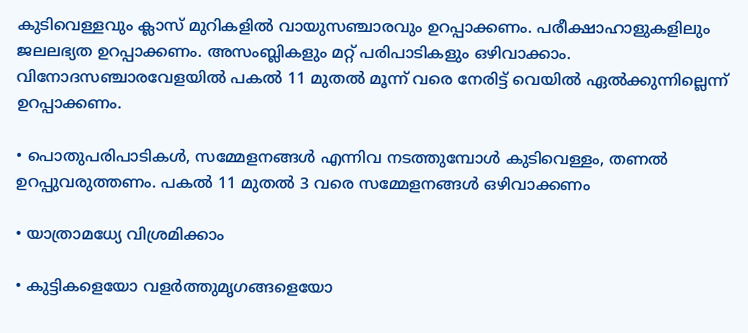കുടിവെള്ളവും ക്ലാസ് മുറികളില്‍ വായുസഞ്ചാരവും ഉറപ്പാക്കണം. പരീക്ഷാഹാളുകളിലും ജലലഭ്യത ഉറപ്പാക്കണം. അസംബ്ലികളും മറ്റ് പരിപാടികളും ഒഴിവാക്കാം. വിനോദസഞ്ചാരവേളയില്‍ പകല്‍ 11 മുതല്‍ മൂന്ന് വരെ നേരിട്ട് വെയില്‍ ഏല്‍ക്കുന്നില്ലെന്ന് ഉറപ്പാക്കണം.

• പൊതുപരിപാടികള്‍, സമ്മേളനങ്ങള്‍ എന്നിവ നടത്തുമ്പോള്‍ കുടിവെള്ളം, തണല്‍ ഉറപ്പുവരുത്തണം. പകല്‍ 11 മുതല്‍ 3 വരെ സമ്മേളനങ്ങള്‍ ഒഴിവാക്കണം

• യാത്രാമധ്യേ വിശ്രമിക്കാം

• കുട്ടികളെയോ വളര്‍ത്തുമൃഗങ്ങളെയോ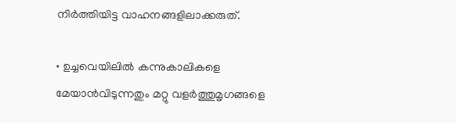നിര്‍ത്തിയിട്ട വാഹനങ്ങളിലാക്കരുത്.

• ഉച്ചവെയിലില്‍ കന്നുകാലികളെ മേയാന്‍വിടുന്നതും മറ്റു വളര്‍ത്തുമൃഗങ്ങളെ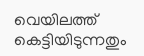വെയിലത്ത് കെട്ടിയിടുന്നതും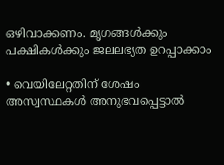ഒഴിവാക്കണം. മൃഗങ്ങള്‍ക്കും പക്ഷികള്‍ക്കും ജലലഭ്യത ഉറപ്പാക്കാം

• വെയിലേറ്റതിന് ശേഷം അസ്വസ്ഥകള്‍ അനുഭവപ്പെട്ടാല്‍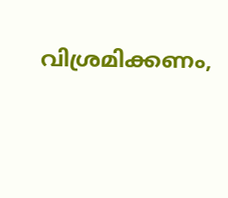വിശ്രമിക്കണം,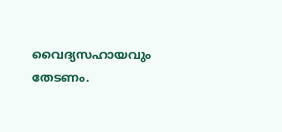വൈദ്യസഹായവും തേടണം.